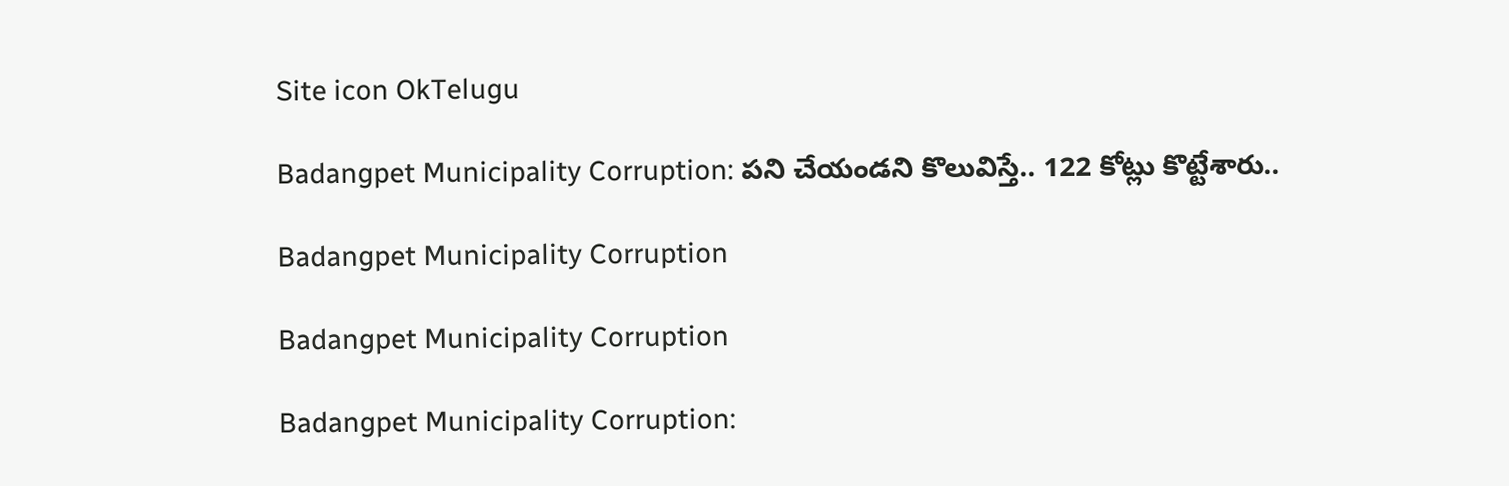Site icon OkTelugu

Badangpet Municipality Corruption: పని చేయండని కొలువిస్తే.. 122 కోట్లు కొట్టేశారు..

Badangpet Municipality Corruption

Badangpet Municipality Corruption

Badangpet Municipality Corruption: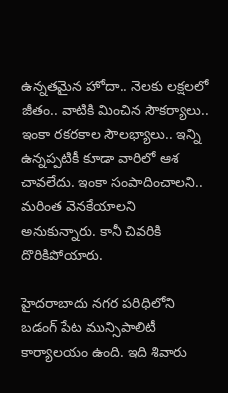ఉన్నతమైన హోదా.. నెలకు లక్షలలో జీతం.. వాటికి మించిన సౌకర్యాలు.. ఇంకా రకరకాల సౌలభ్యాలు.. ఇన్ని ఉన్నప్పటికీ కూడా వారిలో ఆశ చావలేదు. ఇంకా సంపాదించాలని.. మరింత వెనకేయాలని అనుకున్నారు. కానీ చివరికి దొరికిపోయారు.

హైదరాబాదు నగర పరిధిలోని బడంగ్ పేట మున్సిపాలిటీ కార్యాలయం ఉంది. ఇది శివారు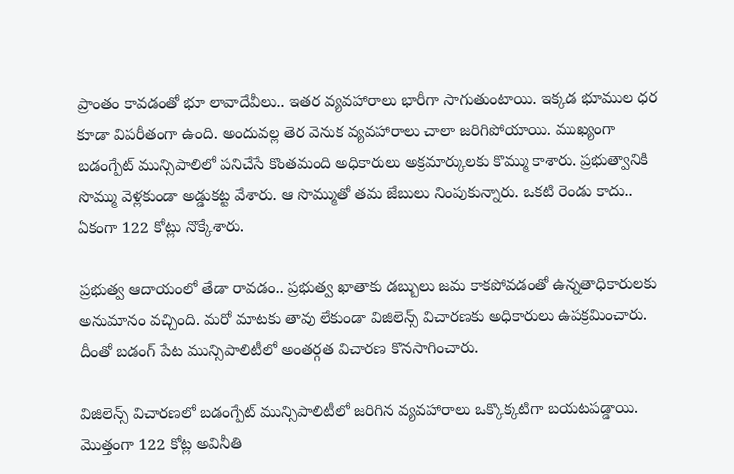ప్రాంతం కావడంతో భూ లావాదేవీలు.. ఇతర వ్యవహారాలు భారీగా సాగుతుంటాయి. ఇక్కడ భూముల ధర కూడా విపరీతంగా ఉంది. అందువల్ల తెర వెనుక వ్యవహారాలు చాలా జరిగిపోయాయి. ముఖ్యంగా బడంగ్పేట్ మున్సిపాలిలో పనిచేసే కొంతమంది అధికారులు అక్రమార్కులకు కొమ్ము కాశారు. ప్రభుత్వానికి సొమ్ము వెళ్లకుండా అడ్డుకట్ట వేశారు. ఆ సొమ్ముతో తమ జేబులు నింపుకున్నారు. ఒకటి రెండు కాదు.. ఏకంగా 122 కోట్లు నొక్కేశారు.

ప్రభుత్వ ఆదాయంలో తేడా రావడం.. ప్రభుత్వ ఖాతాకు డబ్బులు జమ కాకపోవడంతో ఉన్నతాధికారులకు అనుమానం వచ్చింది. మరో మాటకు తావు లేకుండా విజిలెన్స్ విచారణకు అధికారులు ఉపక్రమించారు. దీంతో బడంగ్ పేట మున్సిపాలిటీలో అంతర్గత విచారణ కొనసాగించారు.

విజిలెన్స్ విచారణలో బడంగ్పేట్ మున్సిపాలిటీలో జరిగిన వ్యవహారాలు ఒక్కొక్కటిగా బయటపడ్డాయి. మొత్తంగా 122 కోట్ల అవినీతి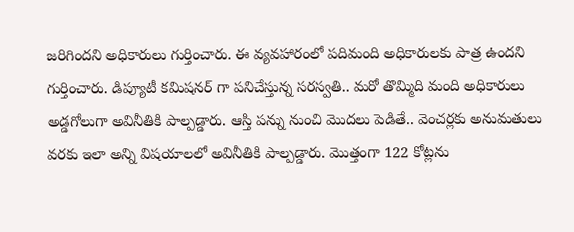జరిగిందని అధికారులు గుర్తించారు. ఈ వ్యవహారంలో పదిమంది అధికారులకు పాత్ర ఉందని గుర్తించారు. డిప్యూటీ కమిషనర్ గా పనిచేస్తున్న సరస్వతి.. మరో తొమ్మిది మంది అధికారులు అడ్డగోలుగా అవినీతికి పాల్పడ్డారు. ఆస్తి పన్ను నుంచి మొదలు పెడితే.. వెంచర్లకు అనుమతులు వరకు ఇలా అన్ని విషయాలలో అవినీతికి పాల్పడ్డారు. మొత్తంగా 122 కోట్లను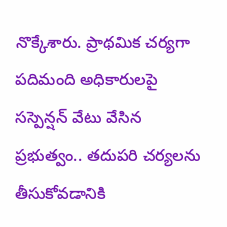నొక్కేశారు. ప్రాథమిక చర్యగా పదిమంది అధికారులపై సస్పెన్షన్ వేటు వేసిన ప్రభుత్వం.. తదుపరి చర్యలను తీసుకోవడానికి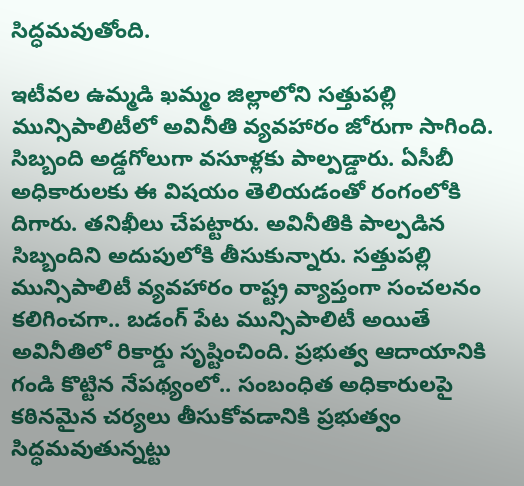సిద్ధమవుతోంది.

ఇటీవల ఉమ్మడి ఖమ్మం జిల్లాలోని సత్తుపల్లి మున్సిపాలిటీలో అవినీతి వ్యవహారం జోరుగా సాగింది. సిబ్బంది అడ్డగోలుగా వసూళ్లకు పాల్పడ్డారు. ఏసీబీ అధికారులకు ఈ విషయం తెలియడంతో రంగంలోకి దిగారు. తనిఖీలు చేపట్టారు. అవినీతికి పాల్పడిన సిబ్బందిని అదుపులోకి తీసుకున్నారు. సత్తుపల్లి మున్సిపాలిటీ వ్యవహారం రాష్ట్ర వ్యాప్తంగా సంచలనం కలిగించగా.. బడంగ్ పేట మున్సిపాలిటీ అయితే అవినీతిలో రికార్డు సృష్టించింది. ప్రభుత్వ ఆదాయానికి గండి కొట్టిన నేపథ్యంలో.. సంబంధిత అధికారులపై కఠినమైన చర్యలు తీసుకోవడానికి ప్రభుత్వం సిద్ధమవుతున్నట్టు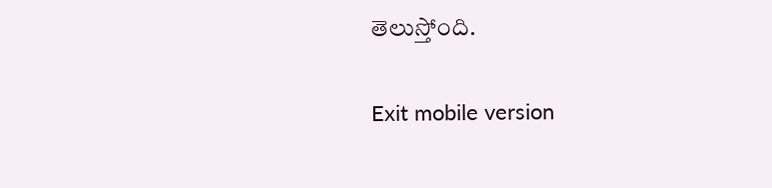తెలుస్తోంది.

Exit mobile version